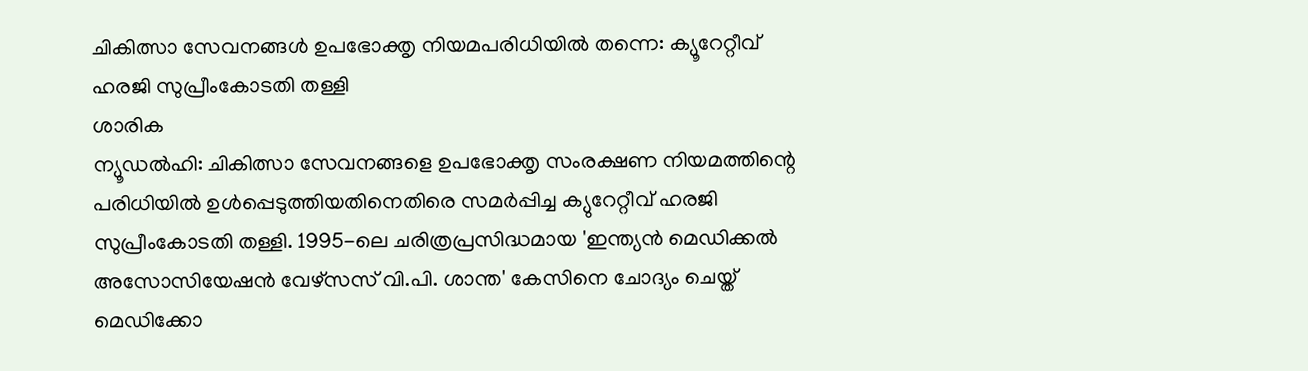ചികിത്സാ സേവനങ്ങൾ ഉപഭോക്തൃ നിയമപരിധിയിൽ തന്നെ: ക്യൂറേറ്റീവ് ഹരജി സുപ്രീംകോടതി തള്ളി
ശാരിക
ന്യൂഡൽഹി: ചികിത്സാ സേവനങ്ങളെ ഉപഭോക്തൃ സംരക്ഷണ നിയമത്തിന്റെ പരിധിയിൽ ഉൾപ്പെടുത്തിയതിനെതിരെ സമർപ്പിച്ച ക്യുറേറ്റീവ് ഹരജി സുപ്രീംകോടതി തള്ളി. 1995-ലെ ചരിത്രപ്രസിദ്ധമായ 'ഇന്ത്യൻ മെഡിക്കൽ അസോസിയേഷൻ വേഴ്സസ് വി.പി. ശാന്ത' കേസിനെ ചോദ്യം ചെയ്ത് മെഡിക്കോ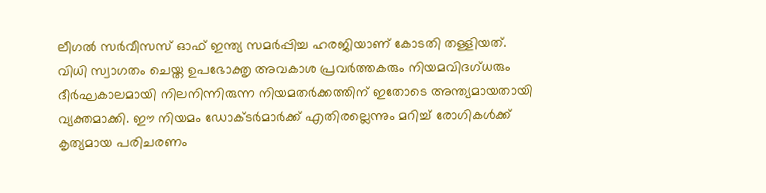ലീഗൽ സർവീസസ് ഓഫ് ഇന്ത്യ സമർപ്പിച്ച ഹരജിയാണ് കോടതി തള്ളിയത്.
വിധി സ്വാഗതം ചെയ്ത ഉപഭോക്തൃ അവകാശ പ്രവർത്തകരും നിയമവിദഗ്ധരും ദീർഘകാലമായി നിലനിന്നിരുന്ന നിയമതർക്കത്തിന് ഇതോടെ അന്ത്യമായതായി വ്യക്തമാക്കി. ഈ നിയമം ഡോക്ടർമാർക്ക് എതിരല്ലെന്നും മറിച്ച് രോഗികൾക്ക് കൃത്യമായ പരിചരണം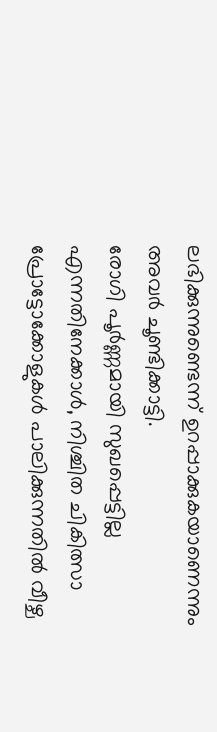ലഭിക്കുന്നുണ്ടെന്ന് ഉറപ്പാക്കുകയാണെന്നും അവർ ചൂണ്ടിക്കാട്ടി.
രോഗി പൂർണ്ണമായി സുഖപ്പെട്ടില്ല എന്നതിനേക്കാൾ, നിശ്ചിത ചികിത്സാ പ്രോട്ടോക്കോളുകൾ പാലിക്കുന്നതിൽ വീഴ്ച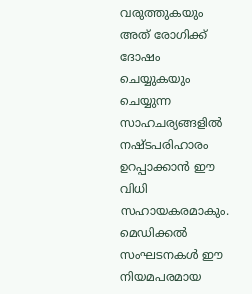വരുത്തുകയും അത് രോഗിക്ക് ദോഷം ചെയ്യുകയും ചെയ്യുന്ന സാഹചര്യങ്ങളിൽ നഷ്ടപരിഹാരം ഉറപ്പാക്കാൻ ഈ വിധി സഹായകരമാകും. മെഡിക്കൽ സംഘടനകൾ ഈ നിയമപരമായ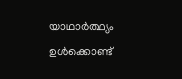യാഥാർത്ഥ്യം ഉൾക്കൊണ്ട്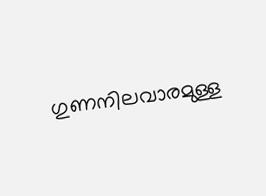ഗുണനിലവാരമുള്ള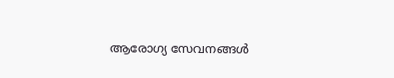ആരോഗ്യ സേവനങ്ങൾ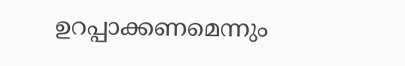ഉറപ്പാക്കണമെന്നും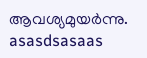ആവശ്യമുയർന്നു.
asasdsasaas